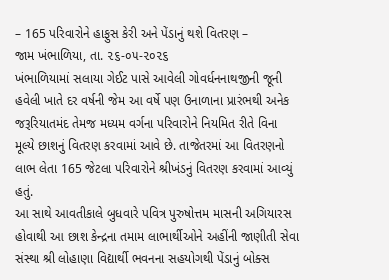– 165 પરિવારોને હાફુસ કેરી અને પેંડાનું થશે વિતરણ –
જામ ખંભાળિયા, તા. ૨૬-૦૫-૨૦૨૬
ખંભાળિયામાં સલાયા ગેઈટ પાસે આવેલી ગોવર્ધનનાથજીની જૂની હવેલી ખાતે દર વર્ષની જેમ આ વર્ષે પણ ઉનાળાના પ્રારંભથી અનેક જરૂરિયાતમંદ તેમજ મધ્યમ વર્ગના પરિવારોને નિયમિત રીતે વિના મૂલ્યે છાશનું વિતરણ કરવામાં આવે છે. તાજેતરમાં આ વિતરણનો લાભ લેતા 165 જેટલા પરિવારોને શ્રીખંડનું વિતરણ કરવામાં આવ્યું હતું.
આ સાથે આવતીકાલે બુધવારે પવિત્ર પુરુષોત્તમ માસની અગિયારસ હોવાથી આ છાશ કેન્દ્રના તમામ લાભાર્થીઓને અહીંની જાણીતી સેવા સંસ્થા શ્રી લોહાણા વિદ્યાર્થી ભવનના સહયોગથી પેંડાનું બોક્સ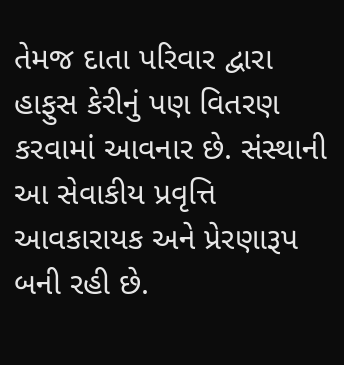તેમજ દાતા પરિવાર દ્વારા હાફુસ કેરીનું પણ વિતરણ કરવામાં આવનાર છે. સંસ્થાની આ સેવાકીય પ્રવૃત્તિ આવકારાયક અને પ્રેરણારૂપ બની રહી છે.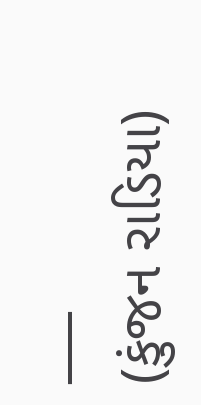___
(કુંજન રાડિયા)